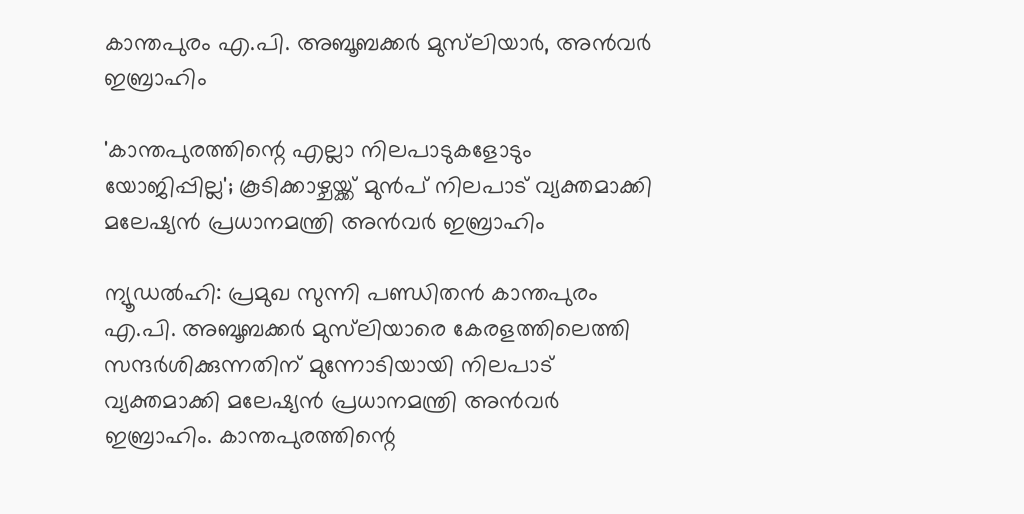കാന്തപുരം എ.പി. അബൂബക്കർ മുസ്‌ലിയാർ, അൻവർ ഇബ്രാഹിം

'കാന്തപുരത്തിന്റെ എല്ലാ നിലപാടുകളോടും യോജിപ്പില്ല'; കൂടിക്കാഴ്ചയ്ക്ക് മുൻപ് നിലപാട് വ്യക്തമാക്കി മലേഷ്യൻ പ്രധാനമന്ത്രി അൻവർ ഇബ്രാഹിം

ന്യൂഡൽഹി: പ്രമുഖ സുന്നി പണ്ഡിതൻ കാന്തപുരം എ.പി. അബൂബക്കർ മുസ്‌ലിയാരെ കേരളത്തിലെത്തി സന്ദർശിക്കുന്നതിന് മുന്നോടിയായി നിലപാട് വ്യക്തമാക്കി മലേഷ്യൻ പ്രധാനമന്ത്രി അൻവർ ഇബ്രാഹിം. കാന്തപുരത്തിന്റെ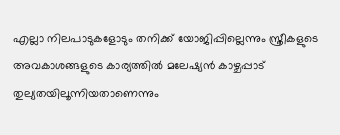എല്ലാ നിലപാടുകളോടും തനിക്ക് യോജിപ്പില്ലെന്നും സ്ത്രീകളുടെ അവകാശങ്ങളുടെ കാര്യത്തിൽ മലേഷ്യൻ കാഴ്ചപ്പാട് തുല്യതയിലൂന്നിയതാണെന്നും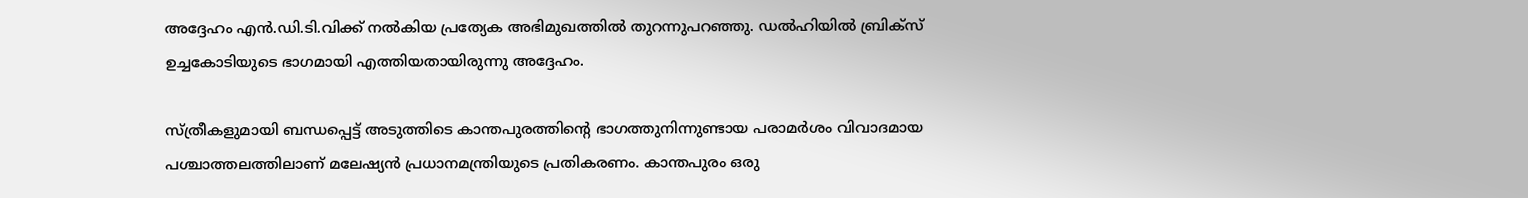അദ്ദേഹം എൻ.ഡി.ടി.വിക്ക് നൽകിയ പ്രത്യേക അഭിമുഖത്തിൽ തുറന്നുപറഞ്ഞു. ഡൽഹിയിൽ ബ്രിക്‌സ് ഉച്ചകോടിയുടെ ഭാഗമായി എത്തിയതായിരുന്നു അദ്ദേഹം.

സ്ത്രീകളുമായി ബന്ധപ്പെട്ട് അടുത്തിടെ കാന്തപുരത്തിന്റെ ഭാഗത്തുനിന്നുണ്ടായ പരാമർശം വിവാദമായ പശ്ചാത്തലത്തിലാണ് മലേഷ്യൻ പ്രധാനമന്ത്രിയുടെ പ്രതികരണം. കാന്തപുരം ഒരു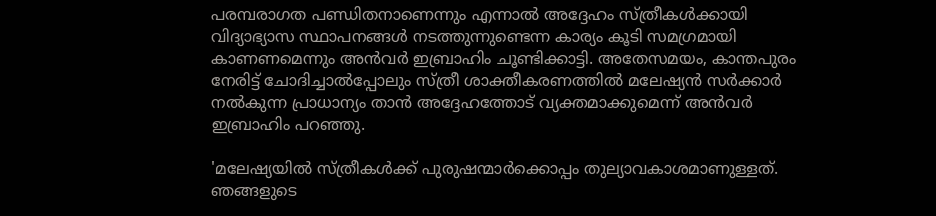പരമ്പരാഗത പണ്ഡിതനാണെന്നും എന്നാൽ അദ്ദേഹം സ്ത്രീകൾക്കായി വിദ്യാഭ്യാസ സ്ഥാപനങ്ങൾ നടത്തുന്നുണ്ടെന്ന കാര്യം കൂടി സമഗ്രമായി കാണണമെന്നും അൻവർ ഇബ്രാഹിം ചൂണ്ടിക്കാട്ടി. അതേസമയം, കാന്തപുരം നേരിട്ട് ചോദിച്ചാൽപ്പോലും സ്ത്രീ ശാക്തീകരണത്തിൽ മലേഷ്യൻ സർക്കാർ നൽകുന്ന പ്രാധാന്യം താൻ അദ്ദേഹത്തോട് വ്യക്തമാക്കുമെന്ന് അൻവർ ഇബ്രാഹിം പറഞ്ഞു.

'മലേഷ്യയിൽ സ്ത്രീകൾക്ക് പുരുഷന്മാർക്കൊപ്പം തുല്യാവകാശമാണുള്ളത്. ഞങ്ങളുടെ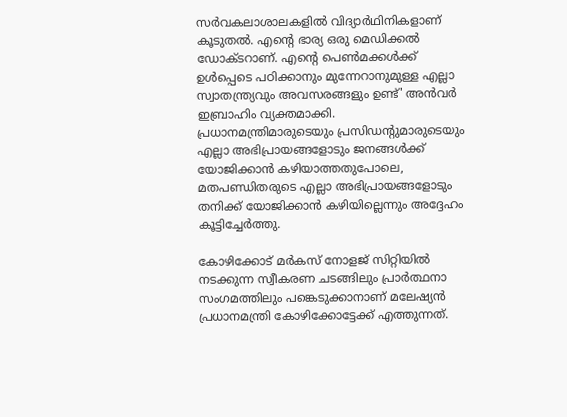സർവകലാശാലകളിൽ വിദ്യാർഥിനികളാണ് കൂടുതൽ. എന്റെ ഭാര്യ ഒരു മെഡിക്കൽ ഡോക്ടറാണ്. എന്റെ പെൺമക്കൾക്ക് ഉൾപ്പെടെ പഠിക്കാനും മുന്നേറാനുമുള്ള എല്ലാ സ്വാതന്ത്ര്യവും അവസരങ്ങളും ഉണ്ട്' അൻവർ ഇബ്രാഹിം വ്യക്തമാക്കി. പ്രധാനമന്ത്രിമാരുടെയും പ്രസിഡന്റുമാരുടെയും എല്ലാ അഭിപ്രായങ്ങളോടും ജനങ്ങൾക്ക് യോജിക്കാൻ കഴിയാത്തതുപോലെ, മതപണ്ഡിതരുടെ എല്ലാ അഭിപ്രായങ്ങളോടും തനിക്ക് യോജിക്കാൻ കഴിയില്ലെന്നും അദ്ദേഹം കൂട്ടിച്ചേർത്തു.

കോഴിക്കോട് മർകസ് നോളജ് സിറ്റിയിൽ നടക്കുന്ന സ്വീകരണ ചടങ്ങിലും പ്രാർത്ഥനാ സംഗമത്തിലും പങ്കെടുക്കാനാണ് മലേഷ്യൻ പ്രധാനമന്ത്രി കോഴിക്കോട്ടേക്ക് എത്തുന്നത്.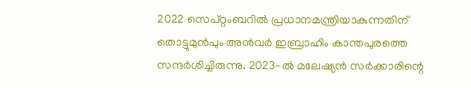2022 സെപ്റ്റംബറിൽ പ്രധാനമന്ത്രിയാകുന്നതിന് തൊട്ടുമുൻപും അൻവർ ഇബ്രാഹിം കാന്തപുരത്തെ സന്ദർശിച്ചിരുന്നു. 2023-ൽ മലേഷ്യൻ സർക്കാരിന്റെ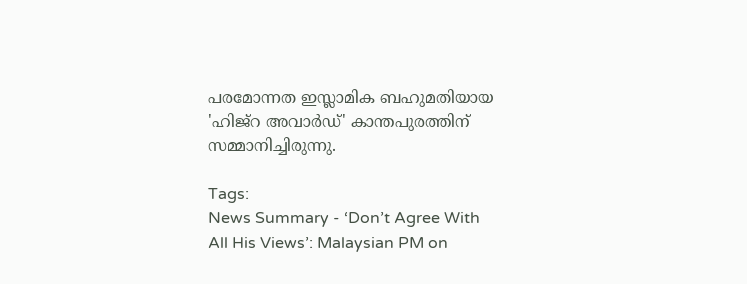പരമോന്നത ഇസ്ലാമിക ബഹുമതിയായ 'ഹിജ്‌റ അവാർഡ്' കാന്തപുരത്തിന് സമ്മാനിച്ചിരുന്നു.

Tags:
News Summary - ‘Don’t Agree With All His Views’: Malaysian PM on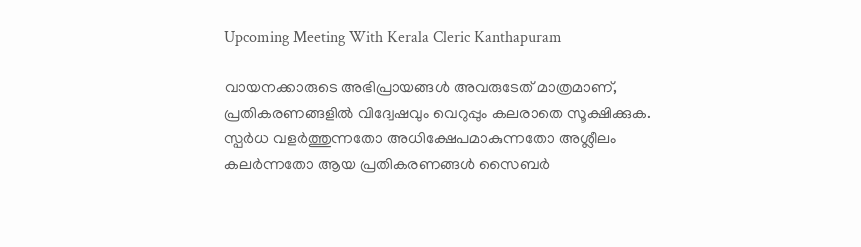Upcoming Meeting With Kerala Cleric Kanthapuram

വായനക്കാരുടെ അഭിപ്രായങ്ങള്‍ അവരുടേത് മാത്രമാണ്, പ്രതികരണങ്ങളിൽ വിദ്വേഷവും വെറുപ്പും കലരാതെ സൂക്ഷിക്കുക. സ്പർധ വളർത്തുന്നതോ അധിക്ഷേപമാകുന്നതോ അശ്ലീലം കലർന്നതോ ആയ പ്രതികരണങ്ങൾ സൈബർ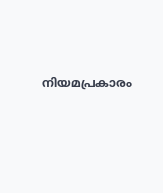നിയമപ്രകാരം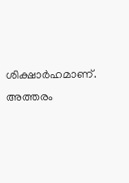ശിക്ഷാർഹമാണ്. അത്തരം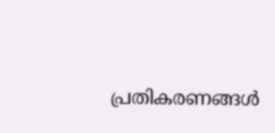പ്രതികരണങ്ങൾ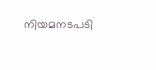നിയമനടപടി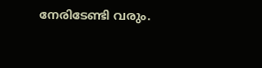നേരിടേണ്ടി വരും.